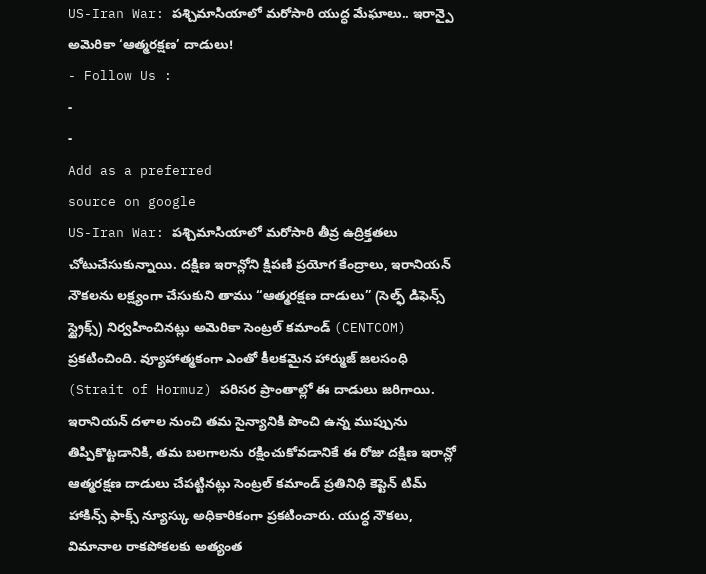US-Iran War: పశ్చిమాసియాలో మరోసారి యుద్ధ మేఘాలు.. ఇరాన్పై అమెరికా ‘ఆత్మరక్షణ’ దాడులు!
- Follow Us :
-
-
Add as a preferred
source on google
US-Iran War: పశ్చిమాసియాలో మరోసారి తీవ్ర ఉద్రిక్తతలు చోటుచేసుకున్నాయి. దక్షిణ ఇరాన్లోని క్షిపణి ప్రయోగ కేంద్రాలు, ఇరానియన్ నౌకలను లక్ష్యంగా చేసుకుని తాము “ఆత్మరక్షణ దాడులు” (సెల్ఫ్ డిఫెన్స్ స్ట్రైక్స్) నిర్వహించినట్లు అమెరికా సెంట్రల్ కమాండ్ (CENTCOM) ప్రకటించింది. వ్యూహాత్మకంగా ఎంతో కీలకమైన హార్ముజ్ జలసంధి (Strait of Hormuz) పరిసర ప్రాంతాల్లో ఈ దాడులు జరిగాయి. ఇరానియన్ దళాల నుంచి తమ సైన్యానికి పొంచి ఉన్న ముప్పును తిప్పికొట్టడానికి, తమ బలగాలను రక్షించుకోవడానికే ఈ రోజు దక్షిణ ఇరాన్లో ఆత్మరక్షణ దాడులు చేపట్టినట్లు సెంట్రల్ కమాండ్ ప్రతినిధి కెప్టెన్ టిమ్ హాకిన్స్ ఫాక్స్ న్యూస్కు అధికారికంగా ప్రకటించారు. యుద్ధ నౌకలు, విమానాల రాకపోకలకు అత్యంత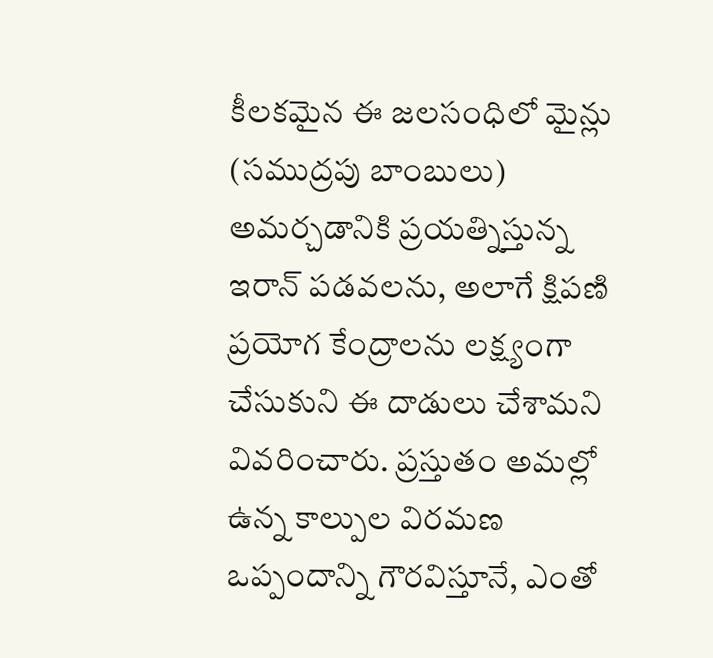కీలకమైన ఈ జలసంధిలో మైన్లు (సముద్రపు బాంబులు) అమర్చడానికి ప్రయత్నిస్తున్న ఇరాన్ పడవలను, అలాగే క్షిపణి ప్రయోగ కేంద్రాలను లక్ష్యంగా చేసుకుని ఈ దాడులు చేశామని వివరించారు. ప్రస్తుతం అమల్లో ఉన్న కాల్పుల విరమణ ఒప్పందాన్ని గౌరవిస్తూనే, ఎంతో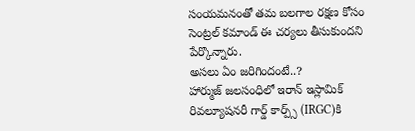సంయమనంతో తమ బలగాల రక్షణ కోసం సెంట్రల్ కమాండ్ ఈ చర్యలు తీసుకుందని పేర్కొన్నారు.
అసలు ఏం జరిగిందంటే..?
హార్ముజ్ జలసంధిలో ఇరాన్ ఇస్లామిక్ రివల్యూషనరీ గార్డ్ కార్ప్స్ (IRGC)కి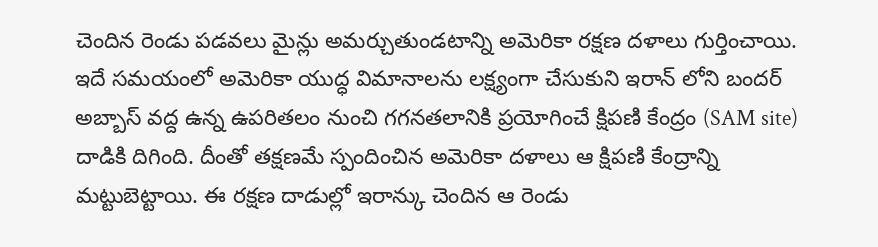చెందిన రెండు పడవలు మైన్లు అమర్చుతుండటాన్ని అమెరికా రక్షణ దళాలు గుర్తించాయి. ఇదే సమయంలో అమెరికా యుద్ధ విమానాలను లక్ష్యంగా చేసుకుని ఇరాన్ లోని బందర్ అబ్బాస్ వద్ద ఉన్న ఉపరితలం నుంచి గగనతలానికి ప్రయోగించే క్షిపణి కేంద్రం (SAM site) దాడికి దిగింది. దీంతో తక్షణమే స్పందించిన అమెరికా దళాలు ఆ క్షిపణి కేంద్రాన్ని మట్టుబెట్టాయి. ఈ రక్షణ దాడుల్లో ఇరాన్కు చెందిన ఆ రెండు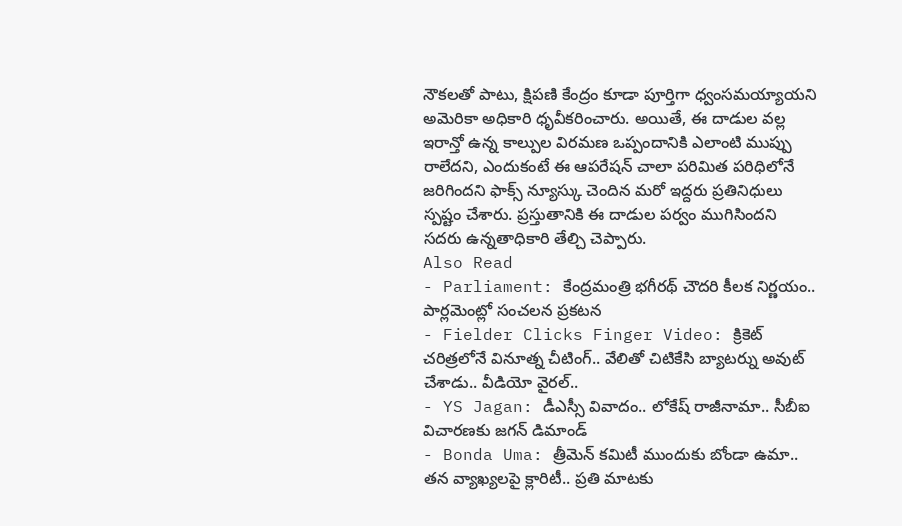నౌకలతో పాటు, క్షిపణి కేంద్రం కూడా పూర్తిగా ధ్వంసమయ్యాయని అమెరికా అధికారి ధృవీకరించారు. అయితే, ఈ దాడుల వల్ల ఇరాన్తో ఉన్న కాల్పుల విరమణ ఒప్పందానికి ఎలాంటి ముప్పు రాలేదని, ఎందుకంటే ఈ ఆపరేషన్ చాలా పరిమిత పరిధిలోనే జరిగిందని ఫాక్స్ న్యూస్కు చెందిన మరో ఇద్దరు ప్రతినిధులు స్పష్టం చేశారు. ప్రస్తుతానికి ఈ దాడుల పర్వం ముగిసిందని సదరు ఉన్నతాధికారి తేల్చి చెప్పారు.
Also Read
- Parliament: కేంద్రమంత్రి భగీరథ్ చౌదరి కీలక నిర్ణయం.. పార్లమెంట్లో సంచలన ప్రకటన
- Fielder Clicks Finger Video: క్రికెట్ చరిత్రలోనే వినూత్న చీటింగ్.. వేలితో చిటికేసి బ్యాటర్ను అవుట్ చేశాడు.. వీడియో వైరల్..
- YS Jagan: డీఎస్సీ వివాదం.. లోకేష్ రాజీనామా.. సీబీఐ విచారణకు జగన్ డిమాండ్
- Bonda Uma: త్రీమెన్ కమిటీ ముందుకు బోండా ఉమా.. తన వ్యాఖ్యలపై క్లారిటీ.. ప్రతి మాటకు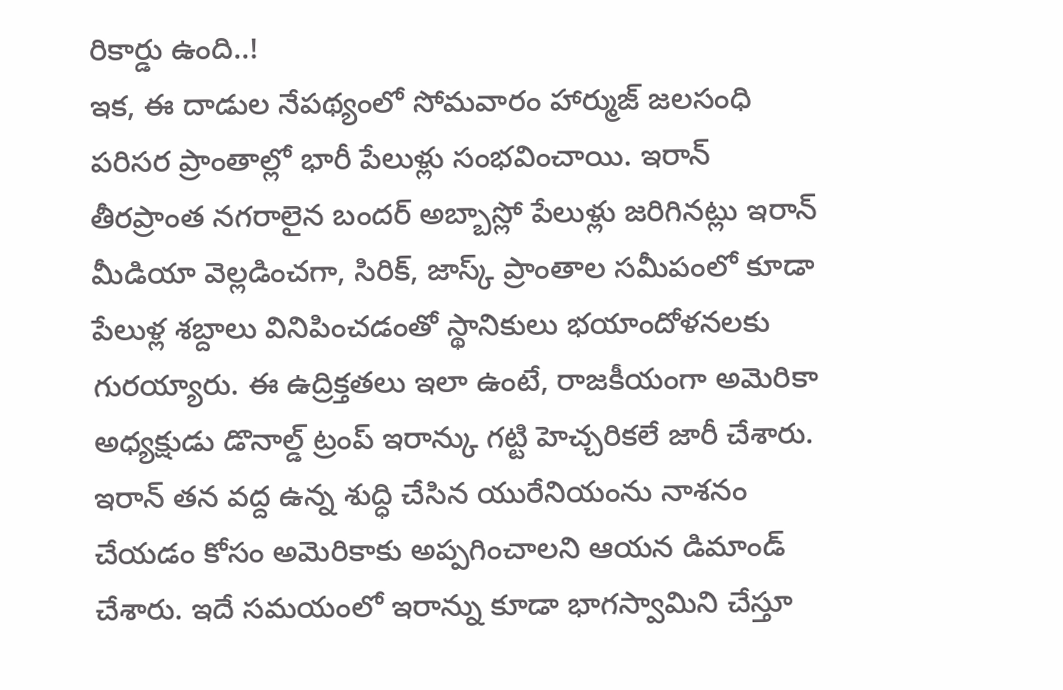రికార్డు ఉంది..!
ఇక, ఈ దాడుల నేపథ్యంలో సోమవారం హార్ముజ్ జలసంధి పరిసర ప్రాంతాల్లో భారీ పేలుళ్లు సంభవించాయి. ఇరాన్ తీరప్రాంత నగరాలైన బందర్ అబ్బాస్లో పేలుళ్లు జరిగినట్లు ఇరాన్ మీడియా వెల్లడించగా, సిరిక్, జాస్క్ ప్రాంతాల సమీపంలో కూడా పేలుళ్ల శబ్దాలు వినిపించడంతో స్థానికులు భయాందోళనలకు గురయ్యారు. ఈ ఉద్రిక్తతలు ఇలా ఉంటే, రాజకీయంగా అమెరికా అధ్యక్షుడు డొనాల్డ్ ట్రంప్ ఇరాన్కు గట్టి హెచ్చరికలే జారీ చేశారు. ఇరాన్ తన వద్ద ఉన్న శుద్ధి చేసిన యురేనియంను నాశనం చేయడం కోసం అమెరికాకు అప్పగించాలని ఆయన డిమాండ్ చేశారు. ఇదే సమయంలో ఇరాన్ను కూడా భాగస్వామిని చేస్తూ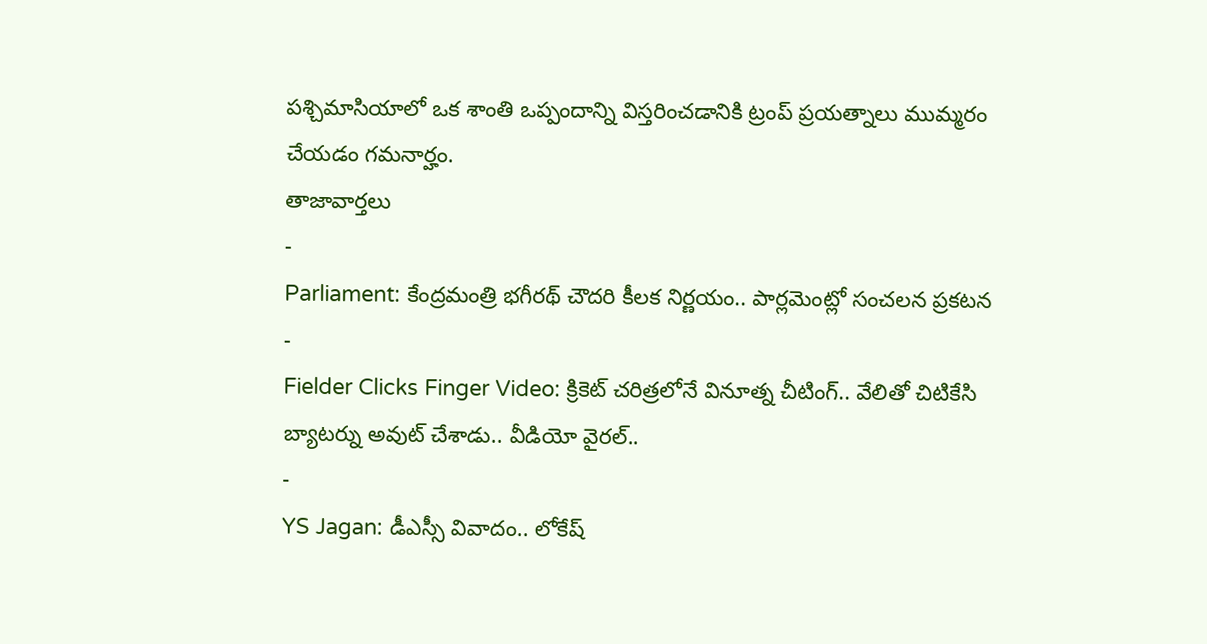పశ్చిమాసియాలో ఒక శాంతి ఒప్పందాన్ని విస్తరించడానికి ట్రంప్ ప్రయత్నాలు ముమ్మరం చేయడం గమనార్హం.
తాజావార్తలు
-
Parliament: కేంద్రమంత్రి భగీరథ్ చౌదరి కీలక నిర్ణయం.. పార్లమెంట్లో సంచలన ప్రకటన
-
Fielder Clicks Finger Video: క్రికెట్ చరిత్రలోనే వినూత్న చీటింగ్.. వేలితో చిటికేసి బ్యాటర్ను అవుట్ చేశాడు.. వీడియో వైరల్..
-
YS Jagan: డీఎస్సీ వివాదం.. లోకేష్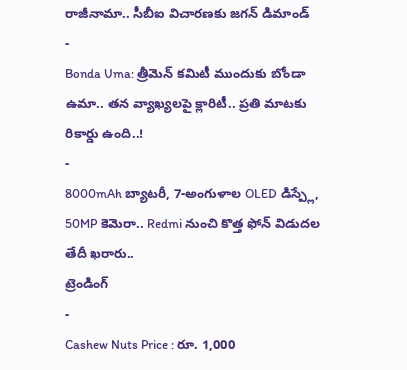రాజీనామా.. సీబీఐ విచారణకు జగన్ డిమాండ్
-
Bonda Uma: త్రీమెన్ కమిటీ ముందుకు బోండా ఉమా.. తన వ్యాఖ్యలపై క్లారిటీ.. ప్రతి మాటకు రికార్డు ఉంది..!
-
8000mAh బ్యాటరీ, 7-అంగుళాల OLED డిస్ప్లే, 50MP కెమెరా.. Redmi నుంచి కొత్త ఫోన్ విడుదల తేదీ ఖరారు..
ట్రెండింగ్
-
Cashew Nuts Price : రూ. 1,000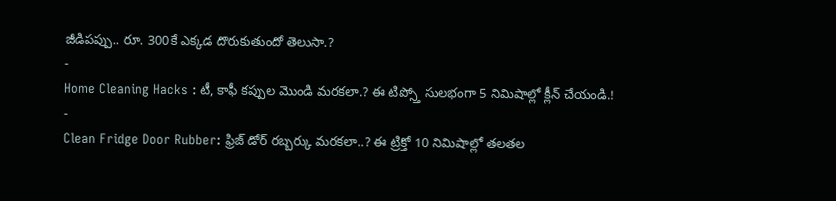జీడిపప్పు.. రూ. 300కే ఎక్కడ దొరుకుతుందో తెలుసా.?
-
Home Cleaning Hacks : టీ, కాఫీ కప్పుల మొండి మరకలా.? ఈ టిప్స్తో సులభంగా 5 నిమిషాల్లో క్లీన్ చేయండి.!
-
Clean Fridge Door Rubber: ఫ్రిజ్ డోర్ రబ్బర్కు మరకలా..? ఈ ట్రిక్తో 10 నిమిషాల్లో తలతల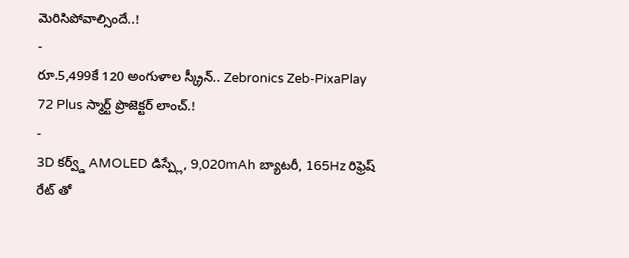మెరిసిపోవాల్సిందే..!
-
రూ.5,499కే 120 అంగుళాల స్క్రీన్.. Zebronics Zeb-PixaPlay 72 Plus స్మార్ట్ ప్రొజెక్టర్ లాంచ్.!
-
3D కర్వ్డ్ AMOLED డిస్ప్లే, 9,020mAh బ్యాటరీ, 165Hz రిఫ్రెష్ రేట్ తో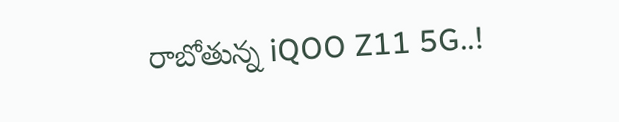రాబోతున్న iQOO Z11 5G..!